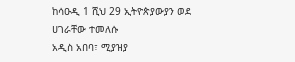ከሳዑዲ 1 ሺህ 29 ኢትዮጵያውያን ወደ ሀገራቸው ተመለሱ
አዲስ አበባ፣ ሚያዝያ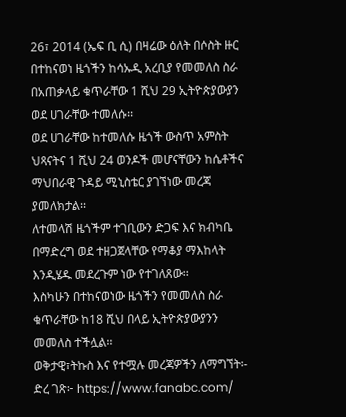26፣ 2014 (ኤፍ ቢ ሲ) በዛሬው ዕለት በሶስት ዙር በተከናወነ ዜጎችን ከሳኡዲ አረቢያ የመመለስ ስራ በአጠቃላይ ቁጥራቸው 1 ሺህ 29 ኢትዮጵያውያን ወደ ሀገራቸው ተመለሱ፡፡
ወደ ሀገራቸው ከተመለሱ ዜጎች ውስጥ አምስት ህጻናትና 1 ሺህ 24 ወንዶች መሆናቸውን ከሴቶችና ማህበራዊ ጉዳይ ሚኒስቴር ያገኘነው መረጃ ያመለክታል፡፡
ለተመላሽ ዜጎችም ተገቢውን ድጋፍ እና ክብካቤ በማድረግ ወደ ተዘጋጀላቸው የማቆያ ማእከላት እንዲሄዱ መደረጉም ነው የተገለጸው፡፡
እስካሁን በተከናወነው ዜጎችን የመመለስ ስራ ቁጥራቸው ከ18 ሺህ በላይ ኢትዮጵያውያንን መመለስ ተችሏል፡፡
ወቅታዊ፣ትኩስ እና የተሟሉ መረጃዎችን ለማግኘት፡-
ድረ ገጽ፦ https://www.fanabc.com/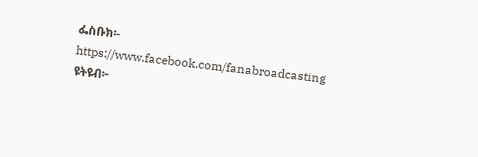ፌስቡክ፡- https://www.facebook.com/fanabroadcasting
ዩትዩብ፦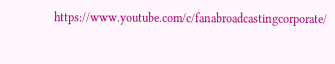https://www.youtube.com/c/fanabroadcastingcorporate/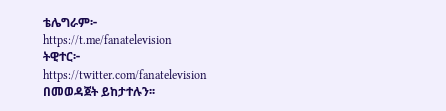ቴሌግራም፦ https://t.me/fanatelevision
ትዊተር፦ https://twitter.com/fanatelevision በመወዳጀት ይከታተሉን፡፡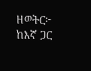ዘወትር፦ ከእኛ ጋር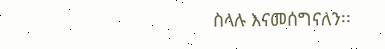ስላሉ እናመሰግናለን፡፡